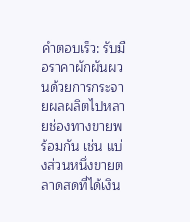คำตอบเร็ว: รับมือราคาผักผันผวนด้วยการกระจายผลผลิตไปหลายช่องทางขายพร้อมกัน เช่น แบ่งส่วนหนึ่งขายตลาดสดที่ได้เงิน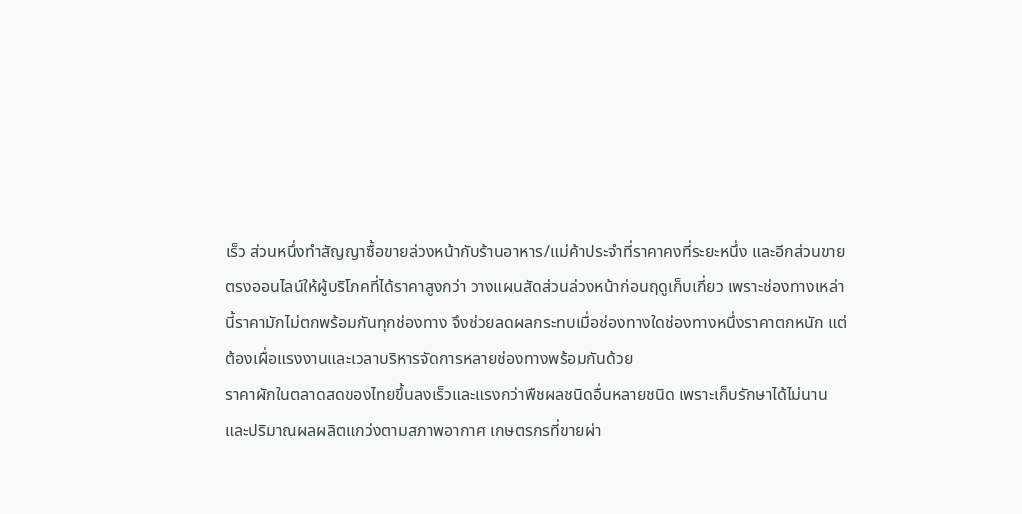เร็ว ส่วนหนึ่งทำสัญญาซื้อขายล่วงหน้ากับร้านอาหาร/แม่ค้าประจำที่ราคาคงที่ระยะหนึ่ง และอีกส่วนขายตรงออนไลน์ให้ผู้บริโภคที่ได้ราคาสูงกว่า วางแผนสัดส่วนล่วงหน้าก่อนฤดูเก็บเกี่ยว เพราะช่องทางเหล่านี้ราคามักไม่ตกพร้อมกันทุกช่องทาง จึงช่วยลดผลกระทบเมื่อช่องทางใดช่องทางหนึ่งราคาตกหนัก แต่ต้องเผื่อแรงงานและเวลาบริหารจัดการหลายช่องทางพร้อมกันด้วย
ราคาผักในตลาดสดของไทยขึ้นลงเร็วและแรงกว่าพืชผลชนิดอื่นหลายชนิด เพราะเก็บรักษาได้ไม่นานและปริมาณผลผลิตแกว่งตามสภาพอากาศ เกษตรกรที่ขายผ่า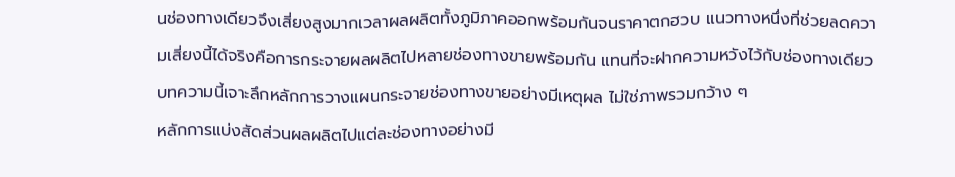นช่องทางเดียวจึงเสี่ยงสูงมากเวลาผลผลิตทั้งภูมิภาคออกพร้อมกันจนราคาตกฮวบ แนวทางหนึ่งที่ช่วยลดความเสี่ยงนี้ได้จริงคือการกระจายผลผลิตไปหลายช่องทางขายพร้อมกัน แทนที่จะฝากความหวังไว้กับช่องทางเดียว บทความนี้เจาะลึกหลักการวางแผนกระจายช่องทางขายอย่างมีเหตุผล ไม่ใช่ภาพรวมกว้าง ๆ
หลักการแบ่งสัดส่วนผลผลิตไปแต่ละช่องทางอย่างมี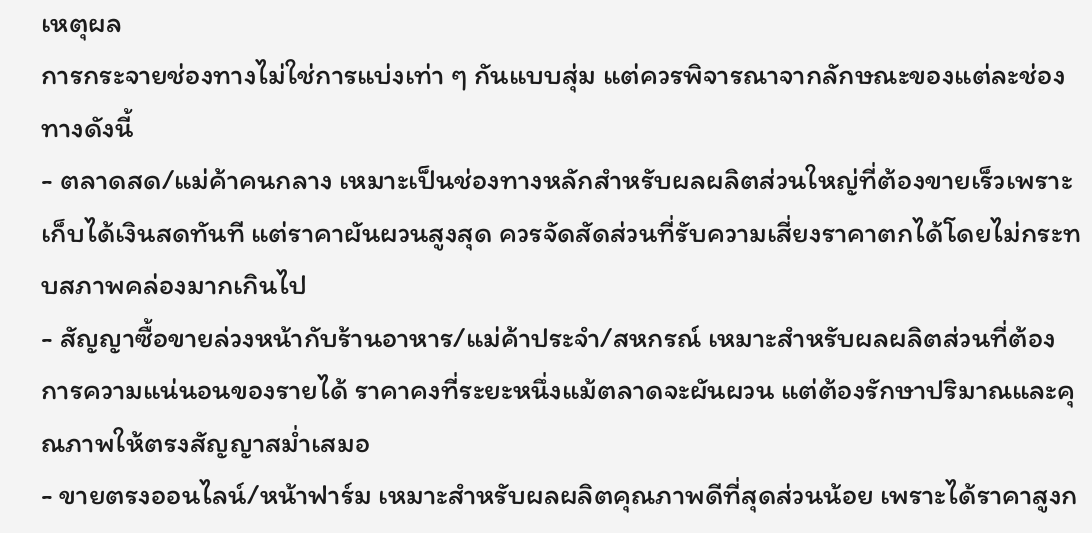เหตุผล
การกระจายช่องทางไม่ใช่การแบ่งเท่า ๆ กันแบบสุ่ม แต่ควรพิจารณาจากลักษณะของแต่ละช่องทางดังนี้
- ตลาดสด/แม่ค้าคนกลาง เหมาะเป็นช่องทางหลักสำหรับผลผลิตส่วนใหญ่ที่ต้องขายเร็วเพราะเก็บได้เงินสดทันที แต่ราคาผันผวนสูงสุด ควรจัดสัดส่วนที่รับความเสี่ยงราคาตกได้โดยไม่กระทบสภาพคล่องมากเกินไป
- สัญญาซื้อขายล่วงหน้ากับร้านอาหาร/แม่ค้าประจำ/สหกรณ์ เหมาะสำหรับผลผลิตส่วนที่ต้องการความแน่นอนของรายได้ ราคาคงที่ระยะหนึ่งแม้ตลาดจะผันผวน แต่ต้องรักษาปริมาณและคุณภาพให้ตรงสัญญาสม่ำเสมอ
- ขายตรงออนไลน์/หน้าฟาร์ม เหมาะสำหรับผลผลิตคุณภาพดีที่สุดส่วนน้อย เพราะได้ราคาสูงก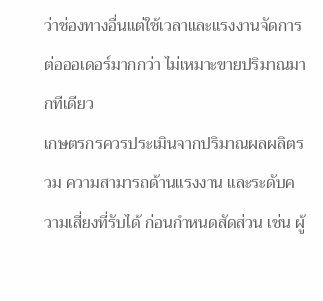ว่าช่องทางอื่นแต่ใช้เวลาและแรงงานจัดการต่อออเดอร์มากกว่า ไม่เหมาะขายปริมาณมากทีเดียว
เกษตรกรควรประเมินจากปริมาณผลผลิตรวม ความสามารถด้านแรงงาน และระดับความเสี่ยงที่รับได้ ก่อนกำหนดสัดส่วน เช่น ผู้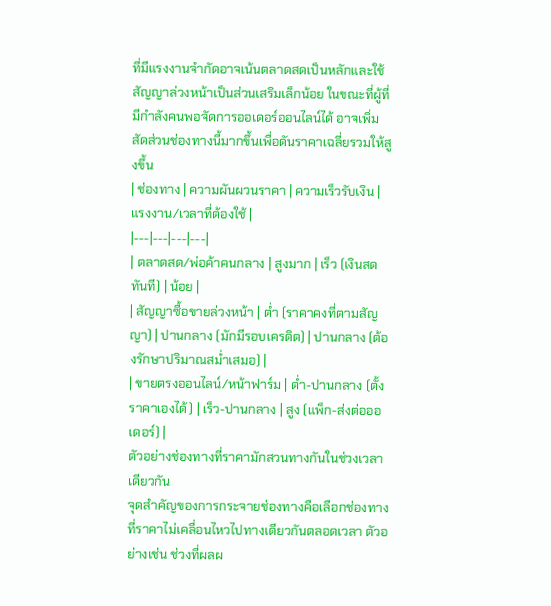ที่มีแรงงานจำกัดอาจเน้นตลาดสดเป็นหลักและใช้สัญญาล่วงหน้าเป็นส่วนเสริมเล็กน้อย ในขณะที่ผู้ที่มีกำลังคนพอจัดการออเดอร์ออนไลน์ได้ อาจเพิ่มสัดส่วนช่องทางนี้มากขึ้นเพื่อดันราคาเฉลี่ยรวมให้สูงขึ้น
| ช่องทาง | ความผันผวนราคา | ความเร็วรับเงิน | แรงงาน/เวลาที่ต้องใช้ |
|---|---|---|---|
| ตลาดสด/พ่อค้าคนกลาง | สูงมาก | เร็ว (เงินสดทันที) | น้อย |
| สัญญาซื้อขายล่วงหน้า | ต่ำ (ราคาคงที่ตามสัญญา) | ปานกลาง (มักมีรอบเครดิต) | ปานกลาง (ต้องรักษาปริมาณสม่ำเสมอ) |
| ขายตรงออนไลน์/หน้าฟาร์ม | ต่ำ-ปานกลาง (ตั้งราคาเองได้) | เร็ว-ปานกลาง | สูง (แพ็ก-ส่งต่อออเดอร์) |
ตัวอย่างช่องทางที่ราคามักสวนทางกันในช่วงเวลาเดียวกัน
จุดสำคัญของการกระจายช่องทางคือเลือกช่องทางที่ราคาไม่เคลื่อนไหวไปทางเดียวกันตลอดเวลา ตัวอย่างเช่น ช่วงที่ผลผ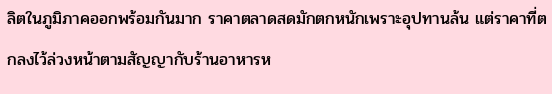ลิตในภูมิภาคออกพร้อมกันมาก ราคาตลาดสดมักตกหนักเพราะอุปทานล้น แต่ราคาที่ตกลงไว้ล่วงหน้าตามสัญญากับร้านอาหารห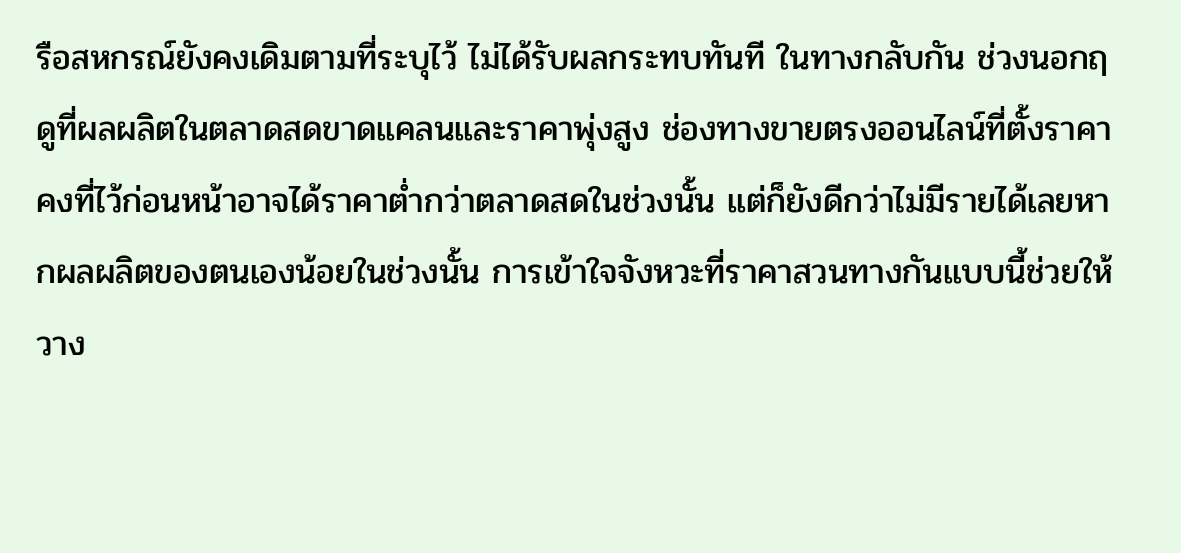รือสหกรณ์ยังคงเดิมตามที่ระบุไว้ ไม่ได้รับผลกระทบทันที ในทางกลับกัน ช่วงนอกฤดูที่ผลผลิตในตลาดสดขาดแคลนและราคาพุ่งสูง ช่องทางขายตรงออนไลน์ที่ตั้งราคาคงที่ไว้ก่อนหน้าอาจได้ราคาต่ำกว่าตลาดสดในช่วงนั้น แต่ก็ยังดีกว่าไม่มีรายได้เลยหากผลผลิตของตนเองน้อยในช่วงนั้น การเข้าใจจังหวะที่ราคาสวนทางกันแบบนี้ช่วยให้วาง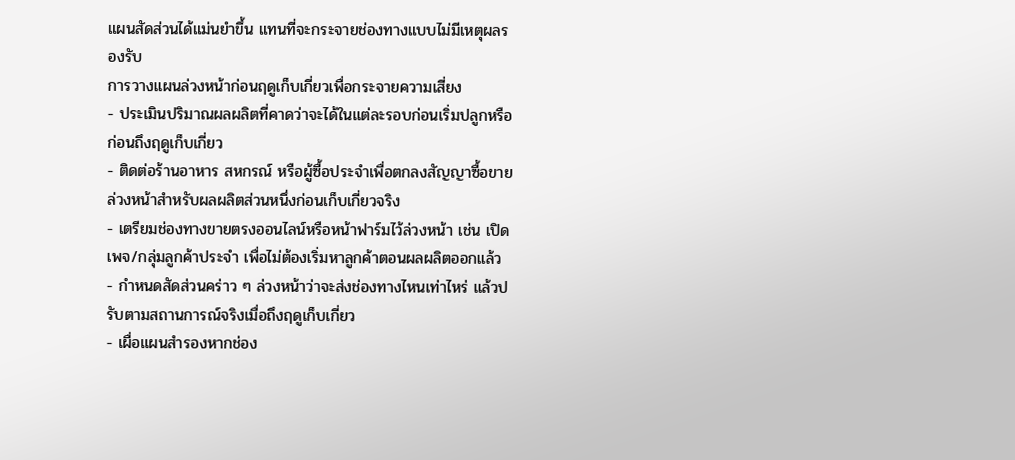แผนสัดส่วนได้แม่นยำขึ้น แทนที่จะกระจายช่องทางแบบไม่มีเหตุผลรองรับ
การวางแผนล่วงหน้าก่อนฤดูเก็บเกี่ยวเพื่อกระจายความเสี่ยง
- ประเมินปริมาณผลผลิตที่คาดว่าจะได้ในแต่ละรอบก่อนเริ่มปลูกหรือก่อนถึงฤดูเก็บเกี่ยว
- ติดต่อร้านอาหาร สหกรณ์ หรือผู้ซื้อประจำเพื่อตกลงสัญญาซื้อขายล่วงหน้าสำหรับผลผลิตส่วนหนึ่งก่อนเก็บเกี่ยวจริง
- เตรียมช่องทางขายตรงออนไลน์หรือหน้าฟาร์มไว้ล่วงหน้า เช่น เปิดเพจ/กลุ่มลูกค้าประจำ เพื่อไม่ต้องเริ่มหาลูกค้าตอนผลผลิตออกแล้ว
- กำหนดสัดส่วนคร่าว ๆ ล่วงหน้าว่าจะส่งช่องทางไหนเท่าไหร่ แล้วปรับตามสถานการณ์จริงเมื่อถึงฤดูเก็บเกี่ยว
- เผื่อแผนสำรองหากช่อง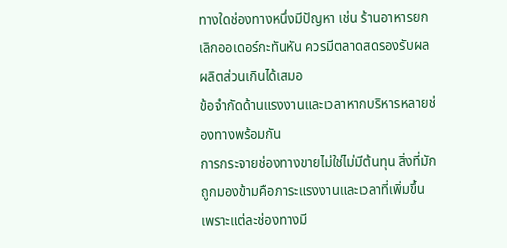ทางใดช่องทางหนึ่งมีปัญหา เช่น ร้านอาหารยกเลิกออเดอร์กะทันหัน ควรมีตลาดสดรองรับผลผลิตส่วนเกินได้เสมอ
ข้อจำกัดด้านแรงงานและเวลาหากบริหารหลายช่องทางพร้อมกัน
การกระจายช่องทางขายไม่ใช่ไม่มีต้นทุน สิ่งที่มักถูกมองข้ามคือภาระแรงงานและเวลาที่เพิ่มขึ้น เพราะแต่ละช่องทางมี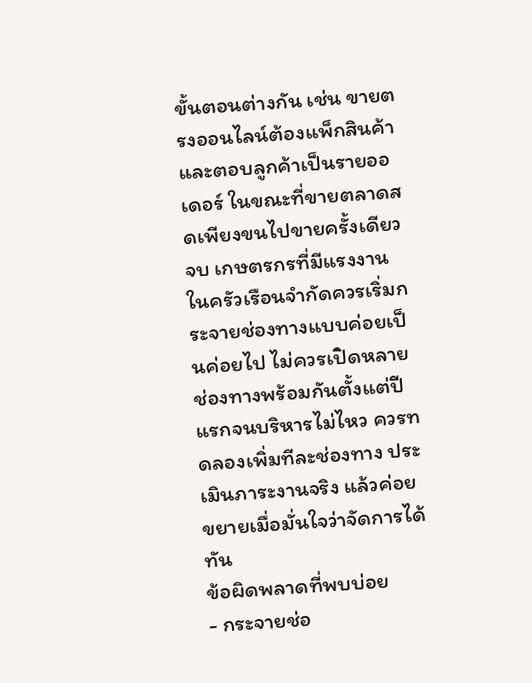ขั้นตอนต่างกัน เช่น ขายตรงออนไลน์ต้องแพ็กสินค้าและตอบลูกค้าเป็นรายออเดอร์ ในขณะที่ขายตลาดสดเพียงขนไปขายครั้งเดียวจบ เกษตรกรที่มีแรงงานในครัวเรือนจำกัดควรเริ่มกระจายช่องทางแบบค่อยเป็นค่อยไป ไม่ควรเปิดหลายช่องทางพร้อมกันตั้งแต่ปีแรกจนบริหารไม่ไหว ควรทดลองเพิ่มทีละช่องทาง ประเมินภาระงานจริง แล้วค่อยขยายเมื่อมั่นใจว่าจัดการได้ทัน
ข้อผิดพลาดที่พบบ่อย
- กระจายช่อ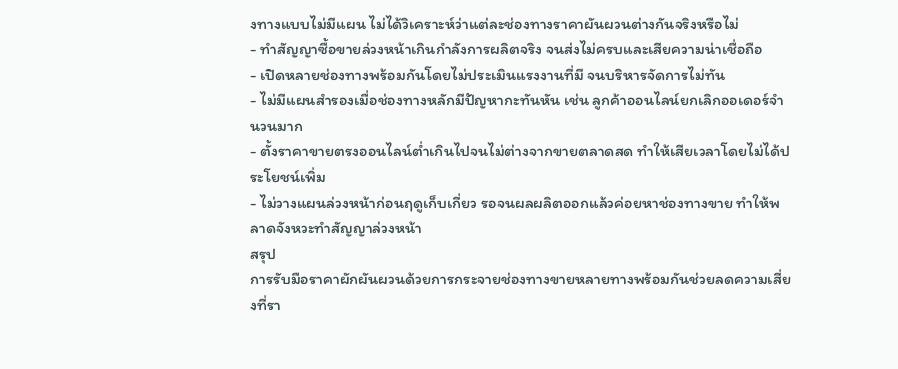งทางแบบไม่มีแผน ไม่ได้วิเคราะห์ว่าแต่ละช่องทางราคาผันผวนต่างกันจริงหรือไม่
- ทำสัญญาซื้อขายล่วงหน้าเกินกำลังการผลิตจริง จนส่งไม่ครบและเสียความน่าเชื่อถือ
- เปิดหลายช่องทางพร้อมกันโดยไม่ประเมินแรงงานที่มี จนบริหารจัดการไม่ทัน
- ไม่มีแผนสำรองเมื่อช่องทางหลักมีปัญหากะทันหัน เช่น ลูกค้าออนไลน์ยกเลิกออเดอร์จำนวนมาก
- ตั้งราคาขายตรงออนไลน์ต่ำเกินไปจนไม่ต่างจากขายตลาดสด ทำให้เสียเวลาโดยไม่ได้ประโยชน์เพิ่ม
- ไม่วางแผนล่วงหน้าก่อนฤดูเก็บเกี่ยว รอจนผลผลิตออกแล้วค่อยหาช่องทางขาย ทำให้พลาดจังหวะทำสัญญาล่วงหน้า
สรุป
การรับมือราคาผักผันผวนด้วยการกระจายช่องทางขายหลายทางพร้อมกันช่วยลดความเสี่ยงที่รา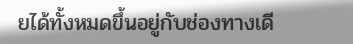ยได้ทั้งหมดขึ้นอยู่กับช่องทางเดี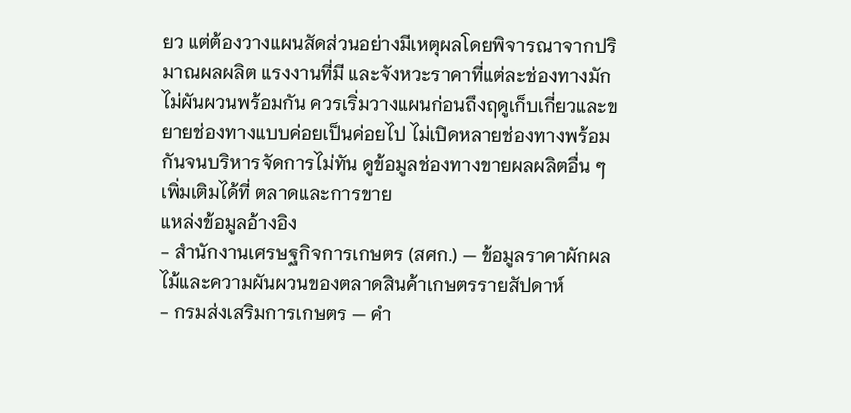ยว แต่ต้องวางแผนสัดส่วนอย่างมีเหตุผลโดยพิจารณาจากปริมาณผลผลิต แรงงานที่มี และจังหวะราคาที่แต่ละช่องทางมักไม่ผันผวนพร้อมกัน ควรเริ่มวางแผนก่อนถึงฤดูเก็บเกี่ยวและขยายช่องทางแบบค่อยเป็นค่อยไป ไม่เปิดหลายช่องทางพร้อมกันจนบริหารจัดการไม่ทัน ดูข้อมูลช่องทางขายผลผลิตอื่น ๆ เพิ่มเติมได้ที่ ตลาดและการขาย
แหล่งข้อมูลอ้างอิง
- สำนักงานเศรษฐกิจการเกษตร (สศก.) — ข้อมูลราคาผักผลไม้และความผันผวนของตลาดสินค้าเกษตรรายสัปดาห์
- กรมส่งเสริมการเกษตร — คำ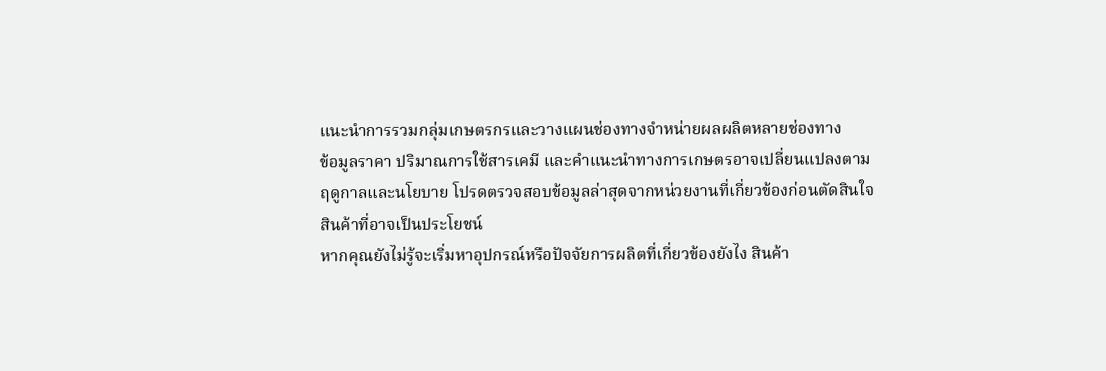แนะนำการรวมกลุ่มเกษตรกรและวางแผนช่องทางจำหน่ายผลผลิตหลายช่องทาง
ข้อมูลราคา ปริมาณการใช้สารเคมี และคำแนะนำทางการเกษตรอาจเปลี่ยนแปลงตามฤดูกาลและนโยบาย โปรดตรวจสอบข้อมูลล่าสุดจากหน่วยงานที่เกี่ยวข้องก่อนตัดสินใจ
สินค้าที่อาจเป็นประโยชน์
หากคุณยังไม่รู้จะเริ่มหาอุปกรณ์หรือปัจจัยการผลิตที่เกี่ยวข้องยังไง สินค้า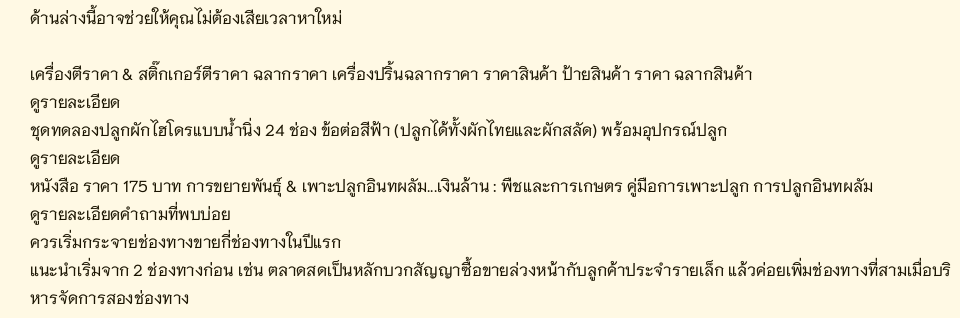ด้านล่างนี้อาจช่วยให้คุณไม่ต้องเสียเวลาหาใหม่

เครื่องตีราคา & สติ๊กเกอร์ตีราคา ฉลากราคา เครื่องปริ้นฉลากราคา ราคาสินค้า ป้ายสินค้า ราคา ฉลากสินค้า
ดูรายละเอียด
ชุดทดลองปลูกผักไฮโดรแบบน้ำนิ่ง 24 ช่อง ข้อต่อสีฟ้า (ปลูกได้ทั้งผักไทยและผักสลัด) พร้อมอุปกรณ์ปลูก
ดูรายละเอียด
หนังสือ ราคา 175 บาท การขยายพันธุ์ & เพาะปลูกอินทผลัม...เงินล้าน : พืชและการเกษตร คู่มือการเพาะปลูก การปลูกอินทผลัม
ดูรายละเอียดคำถามที่พบบ่อย
ควรเริ่มกระจายช่องทางขายกี่ช่องทางในปีแรก
แนะนำเริ่มจาก 2 ช่องทางก่อน เช่น ตลาดสดเป็นหลักบวกสัญญาซื้อขายล่วงหน้ากับลูกค้าประจำรายเล็ก แล้วค่อยเพิ่มช่องทางที่สามเมื่อบริหารจัดการสองช่องทาง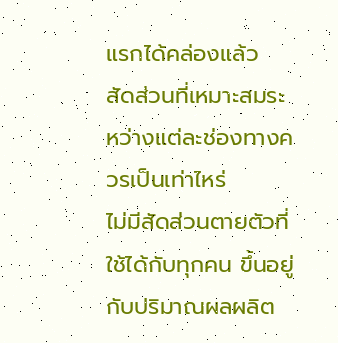แรกได้คล่องแล้ว
สัดส่วนที่เหมาะสมระหว่างแต่ละช่องทางควรเป็นเท่าไหร่
ไม่มีสัดส่วนตายตัวที่ใช้ได้กับทุกคน ขึ้นอยู่กับปริมาณผลผลิต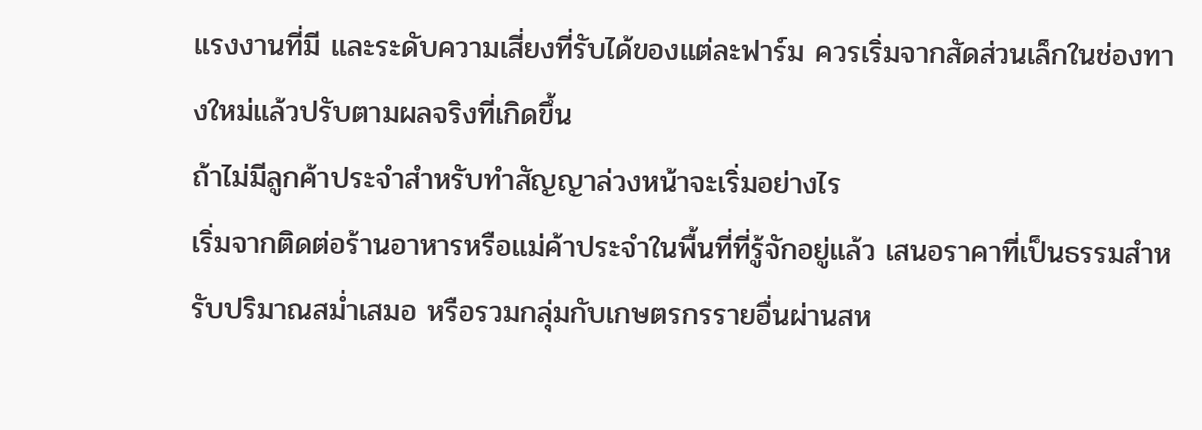แรงงานที่มี และระดับความเสี่ยงที่รับได้ของแต่ละฟาร์ม ควรเริ่มจากสัดส่วนเล็กในช่องทางใหม่แล้วปรับตามผลจริงที่เกิดขึ้น
ถ้าไม่มีลูกค้าประจำสำหรับทำสัญญาล่วงหน้าจะเริ่มอย่างไร
เริ่มจากติดต่อร้านอาหารหรือแม่ค้าประจำในพื้นที่ที่รู้จักอยู่แล้ว เสนอราคาที่เป็นธรรมสำหรับปริมาณสม่ำเสมอ หรือรวมกลุ่มกับเกษตรกรรายอื่นผ่านสห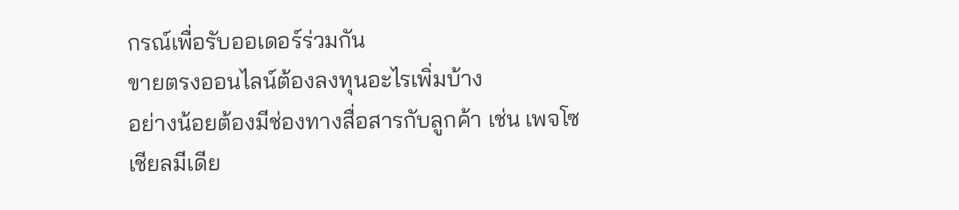กรณ์เพื่อรับออเดอร์ร่วมกัน
ขายตรงออนไลน์ต้องลงทุนอะไรเพิ่มบ้าง
อย่างน้อยต้องมีช่องทางสื่อสารกับลูกค้า เช่น เพจโซเชียลมีเดีย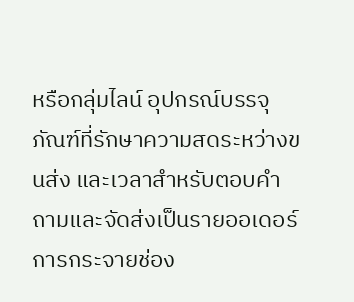หรือกลุ่มไลน์ อุปกรณ์บรรจุภัณฑ์ที่รักษาความสดระหว่างขนส่ง และเวลาสำหรับตอบคำถามและจัดส่งเป็นรายออเดอร์
การกระจายช่อง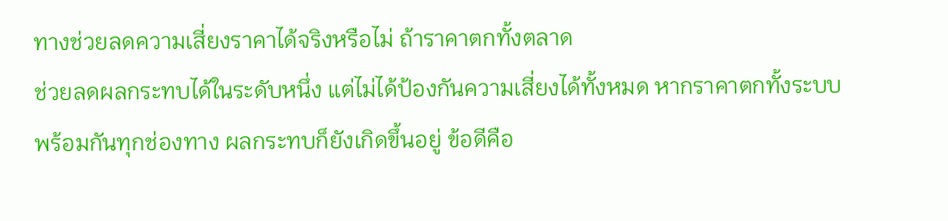ทางช่วยลดความเสี่ยงราคาได้จริงหรือไม่ ถ้าราคาตกทั้งตลาด
ช่วยลดผลกระทบได้ในระดับหนึ่ง แต่ไม่ได้ป้องกันความเสี่ยงได้ทั้งหมด หากราคาตกทั้งระบบพร้อมกันทุกช่องทาง ผลกระทบก็ยังเกิดขึ้นอยู่ ข้อดีคือ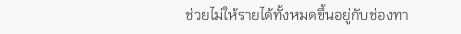ช่วยไม่ให้รายได้ทั้งหมดขึ้นอยู่กับช่องทา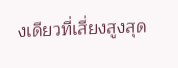งเดียวที่เสี่ยงสูงสุด